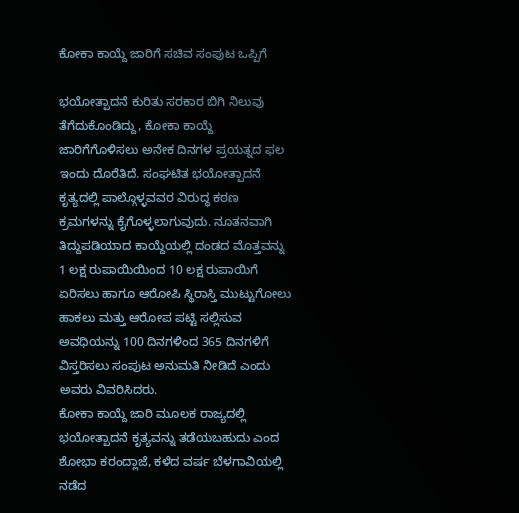ಕೋಕಾ ಕಾಯ್ದೆ ಜಾರಿಗೆ ಸಚಿವ ಸಂಪುಟ ಒಪ್ಪಿಗೆ

ಭಯೋತ್ಪಾದನೆ ಕುರಿತು ಸರಕಾರ ಬಿಗಿ ನಿಲುವು ತೆಗೆದುಕೊಂಡಿದ್ದು, ಕೋಕಾ ಕಾಯ್ದೆ ಜಾರಿಗೆಗೊಳಿಸಲು ಅನೇಕ ದಿನಗಳ ಪ್ರಯತ್ನದ ಫಲ ಇಂದು ದೊರೆತಿದೆ. ಸಂಘಟಿತ ಭಯೋತ್ಪಾದನೆ ಕೃತ್ಯದಲ್ಲಿ ಪಾಲ್ಗೊಳ್ಳವವರ ವಿರುದ್ಧ ಕಠಣ ಕ್ರಮಗಳನ್ನು ಕೈಗೊಳ್ಳಲಾಗುವುದು. ನೂತನವಾಗಿ ತಿದ್ದುಪಡಿಯಾದ ಕಾಯ್ದೆಯಲ್ಲಿ ದಂಡದ ಮೊತ್ತವನ್ನು 1 ಲಕ್ಷ ರುಪಾಯಿಯಿಂದ 10 ಲಕ್ಷ ರುಪಾಯಿಗೆ ಏರಿಸಲು ಹಾಗೂ ಆರೋಪಿ ಸ್ಥಿರಾಸ್ತಿ ಮುಟ್ಟುಗೋಲು ಹಾಕಲು ಮತ್ತು ಆರೋಪ ಪಟ್ಟಿ ಸಲ್ಲಿಸುವ ಅವಧಿಯನ್ನು 100 ದಿನಗಳಿಂದ 365 ದಿನಗಳಿಗೆ ವಿಸ್ತರಿಸಲು ಸಂಪುಟ ಅನುಮತಿ ನೀಡಿದೆ ಎಂದು ಅವರು ವಿವರಿಸಿದರು.
ಕೋಕಾ ಕಾಯ್ದೆ ಜಾರಿ ಮೂಲಕ ರಾಜ್ಯದಲ್ಲಿ ಭಯೋತ್ಪಾದನೆ ಕೃತ್ಯವನ್ನು ತಡೆಯಬಹುದು ಎಂದ ಶೋಭಾ ಕರಂದ್ಲಾಜೆ, ಕಳೆದ ವರ್ಷ ಬೆಳಗಾವಿಯಲ್ಲಿ ನಡೆದ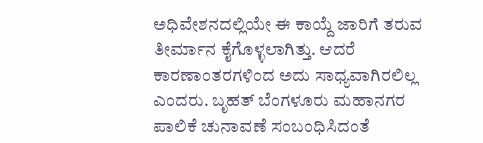ಅಧಿವೇಶನದಲ್ಲಿಯೇ ಈ ಕಾಯ್ದೆ ಜಾರಿಗೆ ತರುವ ತೀರ್ಮಾನ ಕೈಗೊಳ್ಳಲಾಗಿತ್ತು. ಆದರೆ ಕಾರಣಾಂತರಗಳಿಂದ ಅದು ಸಾಧ್ಯವಾಗಿರಲಿಲ್ಲ ಎಂದರು. ಬೃಹತ್ ಬೆಂಗಳೂರು ಮಹಾನಗರ ಪಾಲಿಕೆ ಚುನಾವಣೆ ಸಂಬಂಧಿಸಿದಂತೆ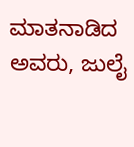ಮಾತನಾಡಿದ ಅವರು, ಜುಲೈ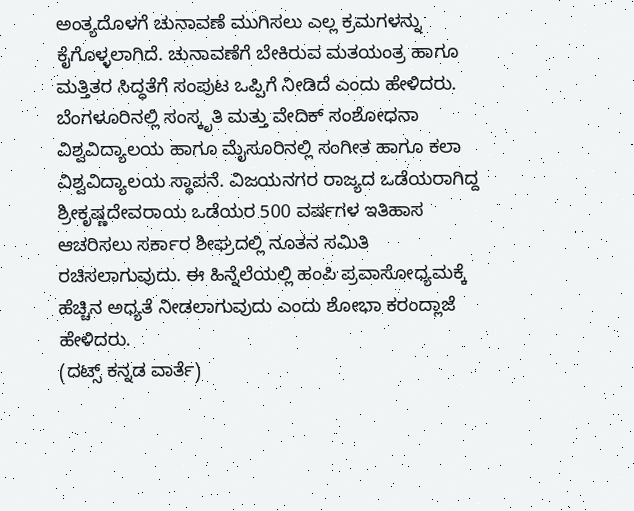ಅಂತ್ಯದೊಳಗೆ ಚುನಾವಣೆ ಮುಗಿಸಲು ಎಲ್ಲ ಕ್ರಮಗಳನ್ನು ಕೈಗೊಳ್ಳಲಾಗಿದೆ. ಚುನಾವಣೆಗೆ ಬೇಕಿರುವ ಮತಯಂತ್ರ ಹಾಗೂ ಮತ್ತಿತರ ಸಿದ್ಧತೆಗೆ ಸಂಪುಟ ಒಪ್ಪಿಗೆ ನೀಡಿದೆ ಎಂದು ಹೇಳಿದರು.
ಬೆಂಗಳೂರಿನಲ್ಲಿ ಸಂಸ್ಕೃತಿ ಮತ್ತು ವೇದಿಕ್ ಸಂಶೋಧನಾ ವಿಶ್ವವಿದ್ಯಾಲಯ ಹಾಗೂ ಮೈಸೂರಿನಲ್ಲಿ ಸಂಗೀತ ಹಾಗೂ ಕಲಾ ವಿಶ್ವವಿದ್ಯಾಲಯ ಸ್ಥಾಪನೆ. ವಿಜಯನಗರ ರಾಜ್ಯದ ಒಡೆಯರಾಗಿದ್ದ ಶ್ರೀಕೃಷ್ಣದೇವರಾಯ ಒಡೆಯರ 500 ವರ್ಷಗಳ ಇತಿಹಾಸ ಆಚರಿಸಲು ಸರ್ಕಾರ ಶೀಘ್ರದಲ್ಲಿ ನೂತನ ಸಮಿತಿ ರಚಿಸಲಾಗುವುದು. ಈ ಹಿನ್ನೆಲೆಯಲ್ಲಿ ಹಂಪಿ ಪ್ರವಾಸೋಧ್ಯಮಕ್ಕೆ ಹೆಚ್ಚಿನ ಅಧ್ಯತೆ ನೀಡಲಾಗುವುದು ಎಂದು ಶೋಭಾ ಕರಂದ್ಲಾಜೆ ಹೇಳಿದರು.
(ದಟ್ಸ್ ಕನ್ನಡ ವಾರ್ತೆ)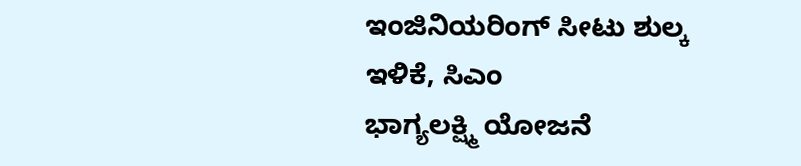ಇಂಜಿನಿಯರಿಂಗ್ ಸೀಟು ಶುಲ್ಕ ಇಳಿಕೆ, ಸಿಎಂ
ಭಾಗ್ಯಲಕ್ಷ್ಮಿ ಯೋಜನೆ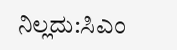ನಿಲ್ಲದು:ಸಿಎಂ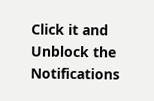Click it and Unblock the Notifications